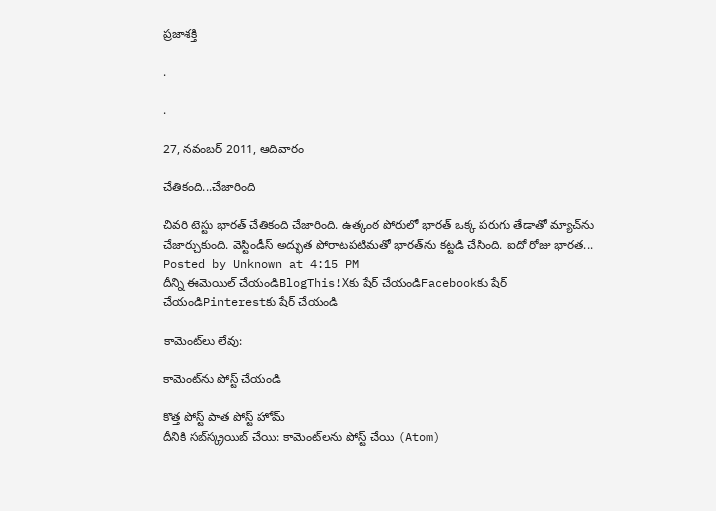ప్రజాశక్తి

.

.

27, నవంబర్ 2011, ఆదివారం

చేతికంది...చేజారింది

చివరి టెస్టు భారత్‌ చేతికంది చేజారింది. ఉత్కంఠ పోరులో భారత్‌ ఒక్క పరుగు తేడాతో మ్యాచ్‌ను చేజార్చుకుంది. వెస్టిండీస్‌ అద్భుత పోరాటపటిమతో భారత్‌ను కట్టడి చేసింది. ఐదో రోజు భారత...
Posted by Unknown at 4:15 PM
దీన్ని ఈమెయిల్‌ చేయండిBlogThis!Xకు షేర్ చేయండిFacebookకు షేర్ చేయండిPinterestకు షేర్ చేయండి

కామెంట్‌లు లేవు:

కామెంట్‌ను పోస్ట్ చేయండి

కొత్త పోస్ట్ పాత పోస్ట్ హోమ్
దీనికి సబ్‌స్క్రయిబ్ చేయి: కామెంట్‌లను పోస్ట్ చేయి (Atom)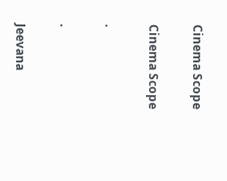Cinema Scope

Cinema Scope

.

.

Jeevana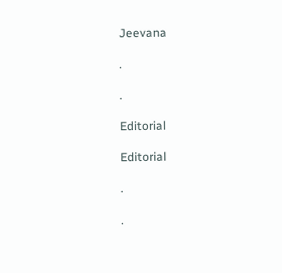Jeevana

.

.

Editorial

Editorial

.

.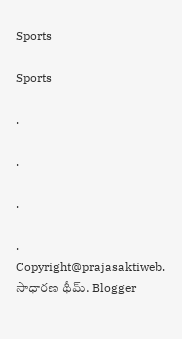Sports

Sports

.

.

.

.
Copyright@prajasaktiweb. సాధారణ థీమ్. Blogger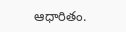ఆధారితం.